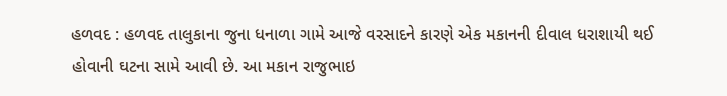હળવદ : હળવદ તાલુકાના જુના ધનાળા ગામે આજે વરસાદને કારણે એક મકાનની દીવાલ ધરાશાયી થઈ હોવાની ઘટના સામે આવી છે. આ મકાન રાજુભાઇ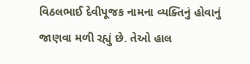વિઠલભાઈ દેવીપૂજક નામના વ્યક્તિનું હોવાનું જાણવા મળી રહ્યું છે. તેઓ હાલ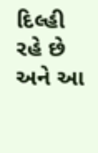દિલ્હી રહે છે અને આ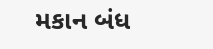મકાન બંધ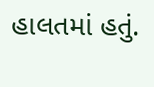હાલતમાં હતું.